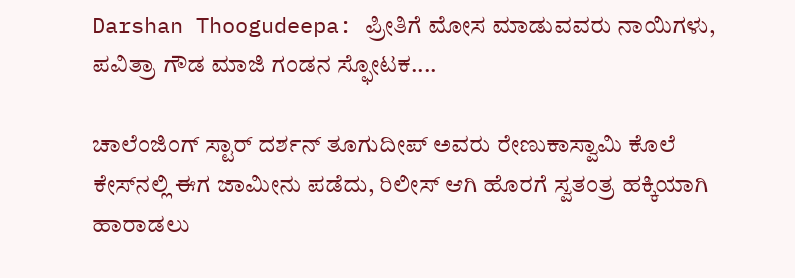Darshan Thoogudeepa: ಪ್ರೀತಿಗೆ ಮೋಸ ಮಾಡುವವರು ನಾಯಿಗಳು, ಪವಿತ್ರಾ ಗೌಡ ಮಾಜಿ ಗಂಡನ ಸ್ಫೋಟಕ....

ಚಾಲೆಂಜಿಂಗ್ ಸ್ಟಾರ್ ದರ್ಶನ್ ತೂಗುದೀಪ್ ಅವರು ರೇಣುಕಾಸ್ವಾಮಿ ಕೊಲೆ ಕೇಸ್‌ನಲ್ಲಿ ಈಗ ಜಾಮೀನು ಪಡೆದು, ರಿಲೀಸ್ ಆಗಿ ಹೊರಗೆ ಸ್ವತಂತ್ರ ಹಕ್ಕಿಯಾಗಿ ಹಾರಾಡಲು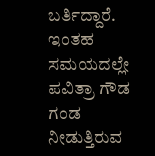ಬರ್ತಿದ್ದಾರೆ. ಇಂತಹ ಸಮಯದಲ್ಲೇ ಪವಿತ್ರಾ ಗೌಡ ಗಂಡ ನೀಡುತ್ತಿರುವ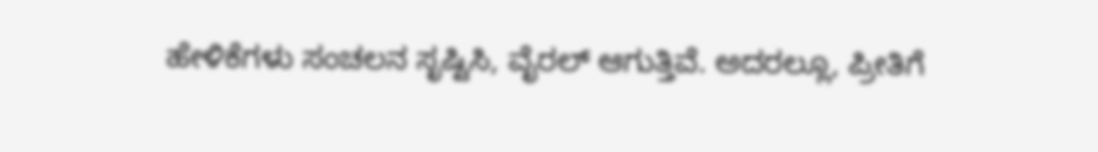ಹೇಳಿಕೆಗಳು ಸಂಚಲನ ಸೃಷ್ಟಿಸಿ, ವೈರಲ್ ಆಗುತ್ತಿವೆ. ಅದರಲ್ಲೂ, ಪ್ರೀತಿಗೆ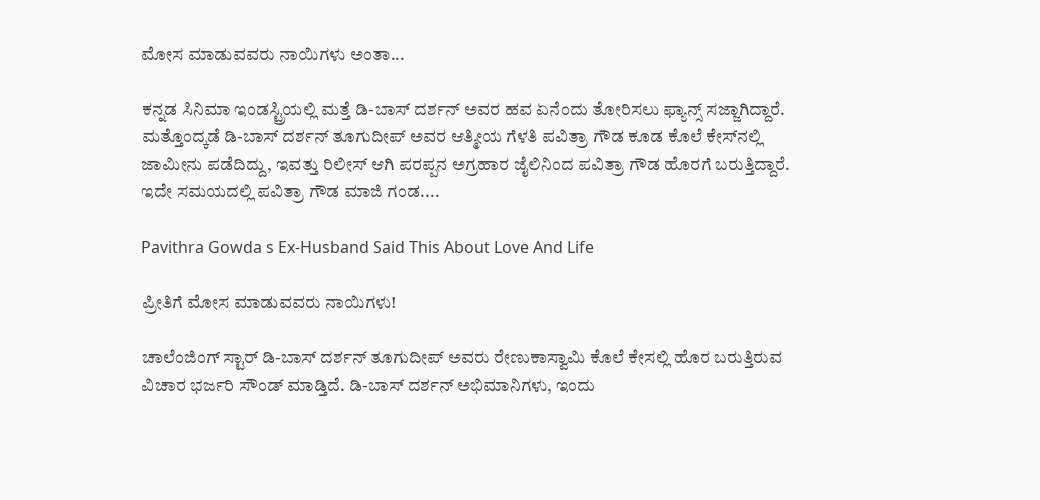ಮೋಸ ಮಾಡುವವರು ನಾಯಿಗಳು ಅಂತಾ...

ಕನ್ನಡ ಸಿನಿಮಾ ಇಂಡಸ್ಟ್ರಿಯಲ್ಲಿ ಮತ್ತೆ ಡಿ-ಬಾಸ್ ದರ್ಶನ್ ಅವರ ಹವ ಏನೆಂದು ತೋರಿಸಲು ಫ್ಯಾನ್ಸ್ ಸಜ್ಜಾಗಿದ್ದಾರೆ. ಮತ್ತೊಂದ್ಕಡೆ ಡಿ-ಬಾಸ್ ದರ್ಶನ್ ತೂಗುದೀಪ್ ಅವರ ಆತ್ಮೀಯ ಗೆಳತಿ ಪವಿತ್ರಾ ಗೌಡ ಕೂಡ ಕೊಲೆ ಕೇಸ್‌ನಲ್ಲಿ ಜಾಮೀನು ಪಡೆದಿದ್ದು, ಇವತ್ತು ರಿಲೀಸ್ ಆಗಿ ಪರಪ್ಪನ ಅಗ್ರಹಾರ ಜೈಲಿನಿಂದ ಪವಿತ್ರಾ ಗೌಡ ಹೊರಗೆ ಬರುತ್ತಿದ್ದಾರೆ. ಇದೇ ಸಮಯದಲ್ಲಿ ಪವಿತ್ರಾ ಗೌಡ ಮಾಜಿ ಗಂಡ....

Pavithra Gowda s Ex-Husband Said This About Love And Life

ಪ್ರೀತಿಗೆ ಮೋಸ ಮಾಡುವವರು ನಾಯಿಗಳು!

ಚಾಲೆಂಜಿಂಗ್ ಸ್ಟಾರ್ ಡಿ-ಬಾಸ್ ದರ್ಶನ್ ತೂಗುದೀಪ್ ಅವರು ರೇಣುಕಾಸ್ವಾಮಿ ಕೊಲೆ ಕೇಸಲ್ಲಿ ಹೊರ ಬರುತ್ತಿರುವ ವಿಚಾರ ಭರ್ಜರಿ ಸೌಂಡ್ ಮಾಡ್ತಿದೆ. ಡಿ-ಬಾಸ್ ದರ್ಶನ್ ಅಭಿಮಾನಿಗಳು, ಇಂದು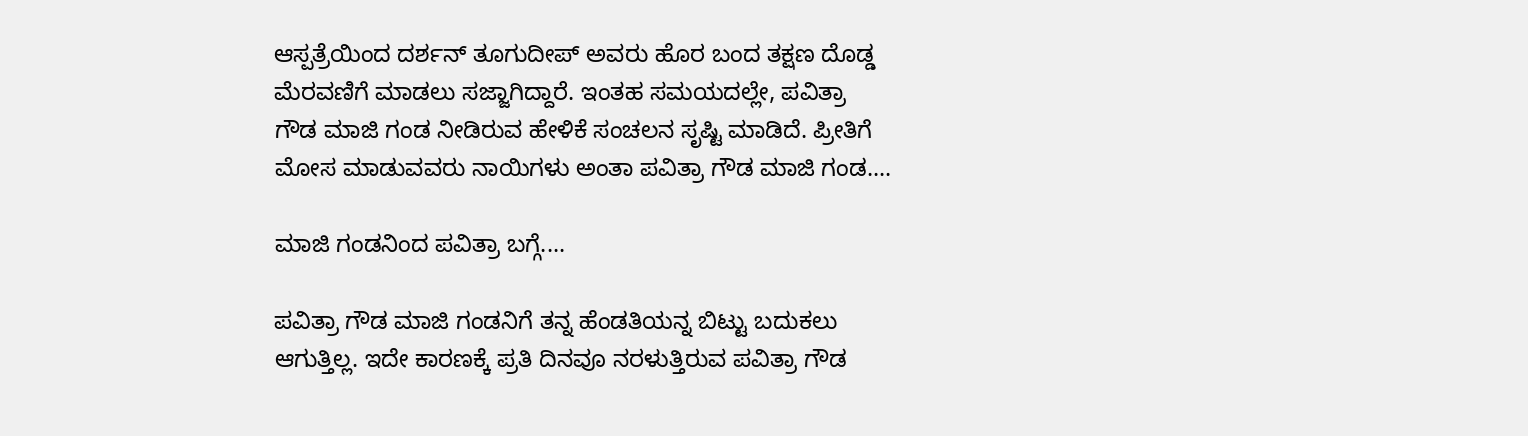ಆಸ್ಪತ್ರೆಯಿಂದ ದರ್ಶನ್ ತೂಗುದೀಪ್ ಅವರು ಹೊರ ಬಂದ ತಕ್ಷಣ ದೊಡ್ಡ ಮೆರವಣಿಗೆ ಮಾಡಲು ಸಜ್ಜಾಗಿದ್ದಾರೆ. ಇಂತಹ ಸಮಯದಲ್ಲೇ, ಪವಿತ್ರಾ ಗೌಡ ಮಾಜಿ ಗಂಡ ನೀಡಿರುವ ಹೇಳಿಕೆ ಸಂಚಲನ ಸೃಷ್ಟಿ ಮಾಡಿದೆ. ಪ್ರೀತಿಗೆ ಮೋಸ ಮಾಡುವವರು ನಾಯಿಗಳು ಅಂತಾ ಪವಿತ್ರಾ ಗೌಡ ಮಾಜಿ ಗಂಡ....

ಮಾಜಿ ಗಂಡನಿಂದ ಪವಿತ್ರಾ ಬಗ್ಗೆ....

ಪವಿತ್ರಾ ಗೌಡ ಮಾಜಿ ಗಂಡನಿಗೆ ತನ್ನ ಹೆಂಡತಿಯನ್ನ ಬಿಟ್ಟು ಬದುಕಲು ಆಗುತ್ತಿಲ್ಲ. ಇದೇ ಕಾರಣಕ್ಕೆ ಪ್ರತಿ ದಿನವೂ ನರಳುತ್ತಿರುವ ಪವಿತ್ರಾ ಗೌಡ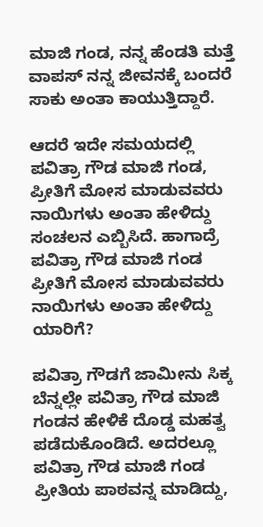ಮಾಜಿ ಗಂಡ, ನನ್ನ ಹೆಂಡತಿ ಮತ್ತೆ ವಾಪಸ್ ನನ್ನ ಜೀವನಕ್ಕೆ ಬಂದರೆ ಸಾಕು ಅಂತಾ ಕಾಯುತ್ತಿದ್ದಾರೆ.

ಆದರೆ ಇದೇ ಸಮಯದಲ್ಲಿ ಪವಿತ್ರಾ ಗೌಡ ಮಾಜಿ ಗಂಡ, ಪ್ರೀತಿಗೆ ಮೋಸ ಮಾಡುವವರು ನಾಯಿಗಳು ಅಂತಾ ಹೇಳಿದ್ದು ಸಂಚಲನ ಎಬ್ಬಿಸಿದೆ. ಹಾಗಾದ್ರೆ ಪವಿತ್ರಾ ಗೌಡ ಮಾಜಿ ಗಂಡ ಪ್ರೀತಿಗೆ ಮೋಸ ಮಾಡುವವರು ನಾಯಿಗಳು ಅಂತಾ ಹೇಳಿದ್ದು ಯಾರಿಗೆ?

ಪವಿತ್ರಾ ಗೌಡಗೆ ಜಾಮೀನು ಸಿಕ್ಕ ಬೆನ್ನಲ್ಲೇ ಪವಿತ್ರಾ ಗೌಡ ಮಾಜಿ ಗಂಡನ ಹೇಳಿಕೆ ದೊಡ್ಡ ಮಹತ್ವ ಪಡೆದುಕೊಂಡಿದೆ. ಅದರಲ್ಲೂ ಪವಿತ್ರಾ ಗೌಡ ಮಾಜಿ ಗಂಡ ಪ್ರೀತಿಯ ಪಾಠವನ್ನ ಮಾಡಿದ್ದು,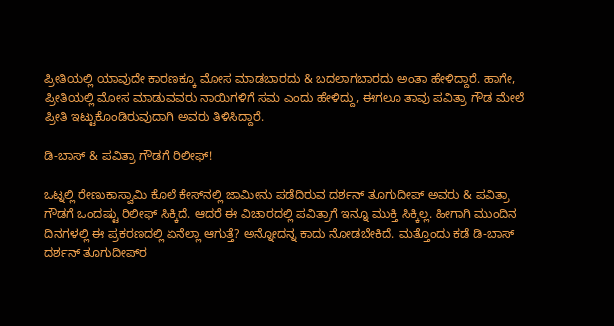ಪ್ರೀತಿಯಲ್ಲಿ ಯಾವುದೇ ಕಾರಣಕ್ಕೂ ಮೋಸ ಮಾಡಬಾರದು & ಬದಲಾಗಬಾರದು ಅಂತಾ ಹೇಳಿದ್ದಾರೆ. ಹಾಗೇ, ಪ್ರೀತಿಯಲ್ಲಿ ಮೋಸ ಮಾಡುವವರು ನಾಯಿಗಳಿಗೆ ಸಮ ಎಂದು ಹೇಳಿದ್ದು, ಈಗಲೂ ತಾವು ಪವಿತ್ರಾ ಗೌಡ ಮೇಲೆ ಪ್ರೀತಿ ಇಟ್ಟುಕೊಂಡಿರುವುದಾಗಿ ಅವರು ತಿಳಿಸಿದ್ದಾರೆ.

ಡಿ-ಬಾಸ್ & ಪವಿತ್ರಾ ಗೌಡಗೆ ರಿಲೀಫ್!

ಒಟ್ನಲ್ಲಿ ರೇಣುಕಾಸ್ವಾಮಿ ಕೊಲೆ ಕೇಸ್‌ನಲ್ಲಿ ಜಾಮೀನು ಪಡೆದಿರುವ ದರ್ಶನ್ ತೂಗುದೀಪ್ ಅವರು & ಪವಿತ್ರಾ ಗೌಡಗೆ ಒಂದಷ್ಟು ರಿಲೀಫ್ ಸಿಕ್ಕಿದೆ. ಆದರೆ ಈ ವಿಚಾರದಲ್ಲಿ ಪವಿತ್ರಾಗೆ ಇನ್ನೂ ಮುಕ್ತಿ ಸಿಕ್ಕಿಲ್ಲ. ಹೀಗಾಗಿ ಮುಂದಿನ ದಿನಗಳಲ್ಲಿ ಈ ಪ್ರಕರಣದಲ್ಲಿ ಏನೆಲ್ಲಾ ಆಗುತ್ತೆ? ಅನ್ನೋದನ್ನ ಕಾದು ನೋಡಬೇಕಿದೆ. ಮತ್ತೊಂದು ಕಡೆ ಡಿ-ಬಾಸ್ ದರ್ಶನ್ ತೂಗುದೀಪ್‌ರ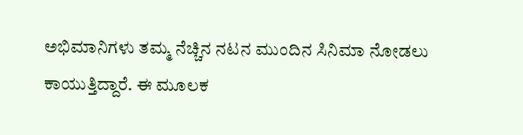ಅಭಿಮಾನಿಗಳು ತಮ್ಮ ನೆಚ್ಚಿನ ನಟನ ಮುಂದಿನ ಸಿನಿಮಾ ನೋಡಲು ಕಾಯುತ್ತಿದ್ದಾರೆ. ಈ ಮೂಲಕ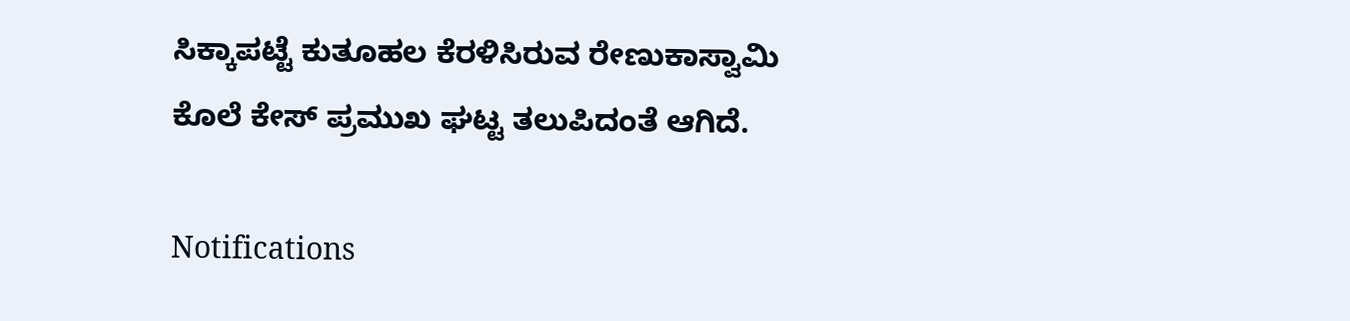ಸಿಕ್ಕಾಪಟ್ಟೆ ಕುತೂಹಲ ಕೆರಳಿಸಿರುವ ರೇಣುಕಾಸ್ವಾಮಿ ಕೊಲೆ ಕೇಸ್ ಪ್ರಮುಖ ಘಟ್ಟ ತಲುಪಿದಂತೆ ಆಗಿದೆ.

Notifications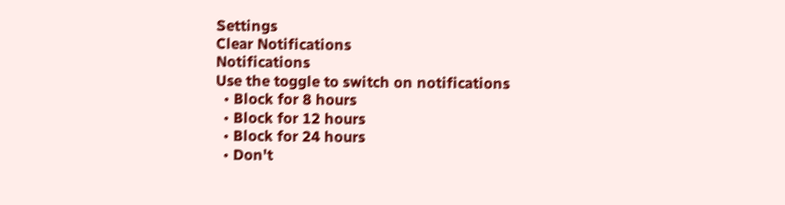Settings
Clear Notifications
Notifications
Use the toggle to switch on notifications
  • Block for 8 hours
  • Block for 12 hours
  • Block for 24 hours
  • Don't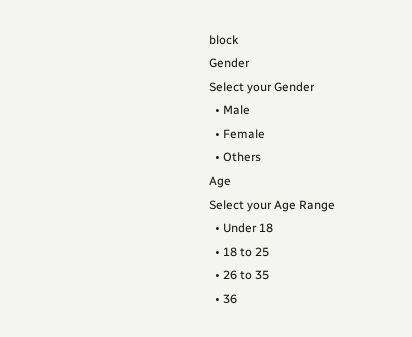block
Gender
Select your Gender
  • Male
  • Female
  • Others
Age
Select your Age Range
  • Under 18
  • 18 to 25
  • 26 to 35
  • 36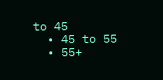to 45
  • 45 to 55
  • 55+